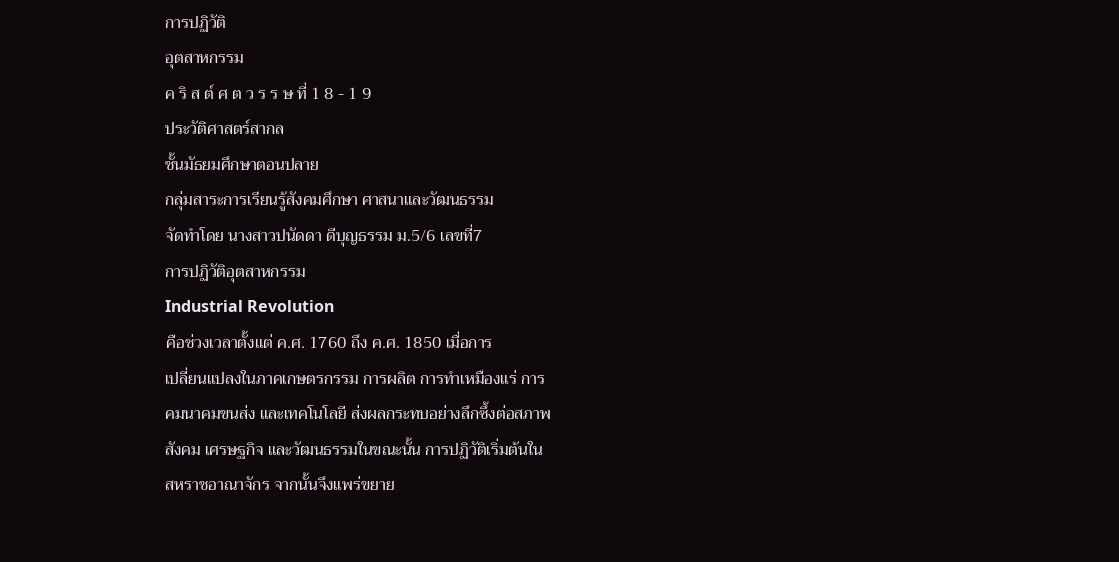การปฏิวัติ
อุตสาหกรรม
ค ริ ส ต์ ศ ต ว ร ร ษ ที่ 1 8 - 1 9
ประวัติศาสตร์สากล
ชั้นมัธยมศึกษาตอนปลาย
กลุ่มสาระการเรียนรู้สังคมศึกษา ศาสนาและวัฒนธรรม
จัดทำโดย นางสาวปนัดดา ดีบุญธรรม ม.5/6 เลขที่7
การปฏิวัติอุตสาหกรรม
Industrial Revolution
คือช่วงเวลาตั้งแต่ ค.ศ. 1760 ถึง ค.ศ. 1850 เมื่อการ
เปลี่ยนแปลงในภาคเกษตรกรรม การผลิต การทำเหมืองแร่ การ
คมนาคมขนส่ง และเทคโนโลยี ส่งผลกระทบอย่างลึกซึ้งต่อสภาพ
สังคม เศรษฐกิจ และวัฒนธรรมในขณะนั้น การปฏิวัติเริ่มต้นใน
สหราชอาณาจักร จากนั้นจึงแพร่ขยาย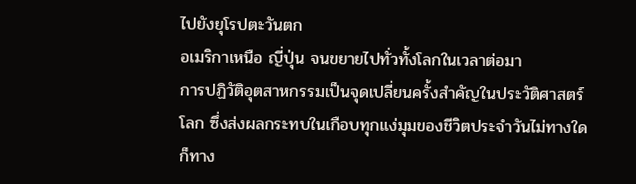ไปยังยุโรปตะวันตก
อเมริกาเหนือ ญี่ปุ่น จนขยายไปทั่วทั้งโลกในเวลาต่อมา
การปฏิวัติอุตสาหกรรมเป็นจุดเปลี่ยนครั้งสำคัญในประวัติศาสตร์
โลก ซึ่งส่งผลกระทบในเกือบทุกแง่มุมของชีวิตประจำวันไม่ทางใด
ก็ทาง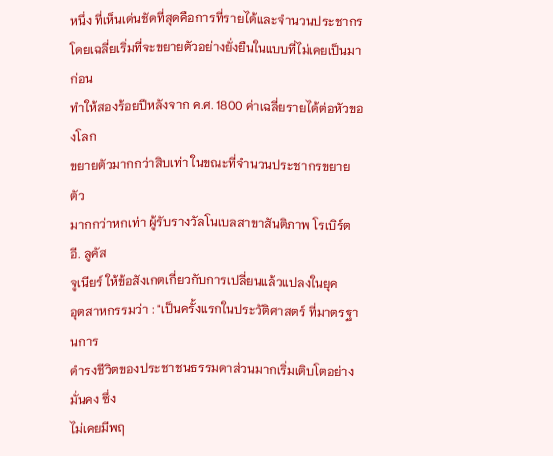หนึ่ง ที่เห็นเด่นชัดที่สุดคือการที่รายได้และจำนวนประชากร
โดยเฉลี่ยเริ่มที่จะขยายตัวอย่างยั่งยืนในแบบที่ไม่เคยเป็นมาก่อน
ทำให้สองร้อยปีหลังจาก ค.ศ. 1800 ค่าเฉลี่ยรายได้ต่อหัวของโลก
ขยายตัวมากกว่าสิบเท่า ในขณะที่จำนวนประชากรขยายตัว
มากกว่าหกเท่า ผู้รับรางวัลโนเบลสาขาสันติภาพ โรเบิร์ต อี. ลูคัส
จูเนียร์ ให้ข้อสังเกตเกี่ยวกับการเปลี่ยนแล้วแปลงในยุค
อุตสาหกรรมว่า : "เป็นครั้งแรกในประวัติศาสตร์ ที่มาตรฐานการ
ดำรงชีวิตของประชาชนธรรมดาส่วนมากเริ่มเติบโตอย่างมั่นคง ซึ่ง
ไม่เคยมีพฤ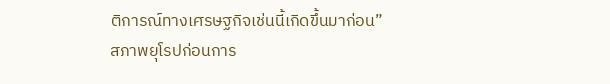ติการณ์ทางเศรษฐกิจเช่นนี้เกิดขึ้นมาก่อน”
สภาพยุโรปก่อนการ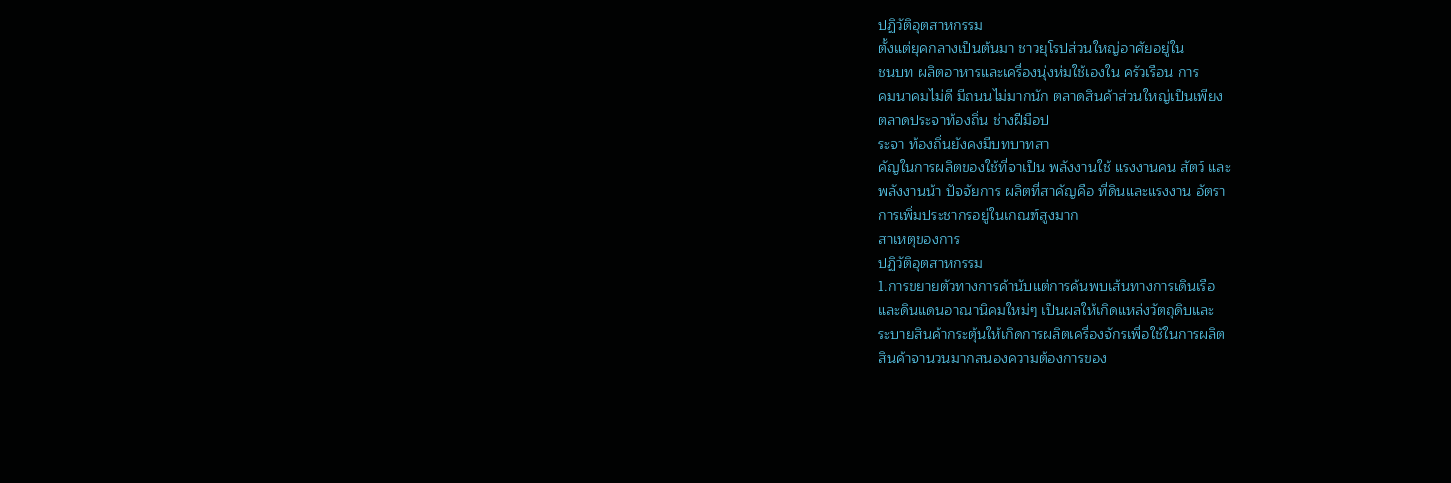ปฏิวัติอุตสาหกรรม
ตั้งแต่ยุคกลางเป็นต้นมา ชาวยุโรปส่วนใหญ่อาศัยอยู่ใน
ชนบท ผลิตอาหารและเครื่องนุ่งห่มใช้เองใน ครัวเรือน การ
คมนาคมไม่ดี มีถนนไม่มากนัก ตลาดสินค้าส่วนใหญ่เป็นเพียง
ตลาดประจาท้องถิ่น ช่างฝีมือป
ระจา ท้องถิ่นยังคงมีบทบาทสา
คัญในการผลิตของใช้ที่จาเป็น พลังงานใช้ แรงงานคน สัตว์ และ
พลังงานน้า ปัจจัยการ ผลิตที่สาคัญคือ ที่ดินและแรงงาน อัตรา
การเพิ่มประชากรอยู่ในเกณฑ์สูงมาก
สาเหตุของการ
ปฏิวัติอุตสาหกรรม
1.การขยายตัวทางการค้านับแต่การค้นพบเส้นทางการเดินเรือ
และดินแดนอาณานิคมใหม่ๆ เป็นผลให้เกิดแหล่งวัตถุดิบและ
ระบายสินค้ากระตุ้นให้เกิดการผลิตเครื่องจักรเพื่อใช้ในการผลิต
สินค้าจานวนมากสนองความต้องการของ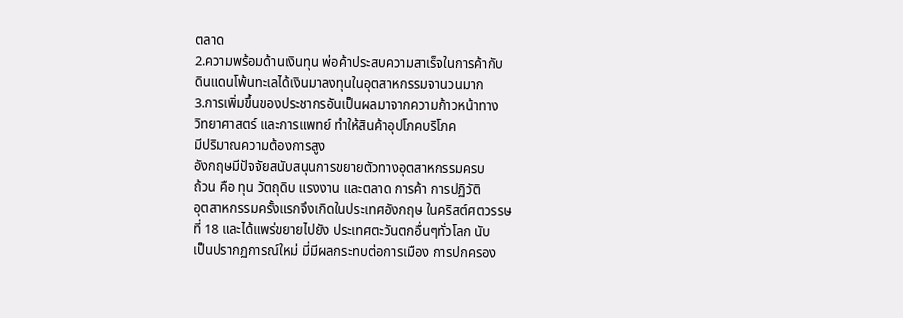ตลาด
2.ความพร้อมด้านเงินทุน พ่อค้าประสบความสาเร็จในการค้ากับ
ดินแดนโพ้นทะเลได้เงินมาลงทุนในอุตสาหกรรมจานวนมาก
3.การเพิ่มขึ้นของประชากรอันเป็นผลมาจากความก้าวหน้าทาง
วิทยาศาสตร์ และการแพทย์ ทำให้สินค้าอุปโภคบริโภค
มีปริมาณความต้องการสูง
อังกฤษมีปัจจัยสนับสนุนการขยายตัวทางอุตสาหกรรมครบ
ถ้วน คือ ทุน วัตถุดิบ แรงงาน และตลาด การค้า การปฏิวัติ
อุตสาหกรรมครั้งแรกจึงเกิดในประเทศอังกฤษ ในคริสต์ศตวรรษ
ที่ 18 และได้แพร่ขยายไปยัง ประเทศตะวันตกอื่นๆทั่วโลก นับ
เป็นปรากฏการณ์ใหม่ มี่มีผลกระทบต่อการเมือง การปกครอง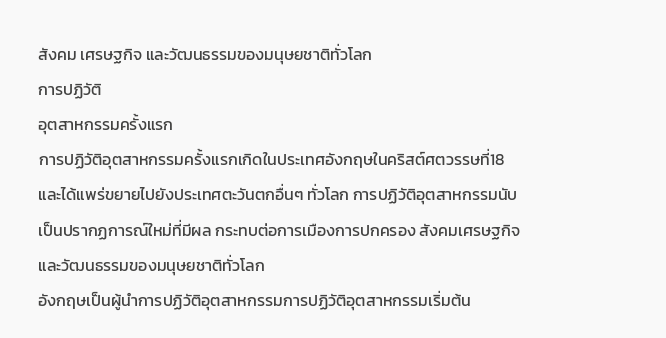สังคม เศรษฐกิจ และวัฒนธรรมของมนุษยชาติทั่วโลก
การปฏิวัติ
อุตสาหกรรมครั้งแรก
การปฏิวัติอุตสาหกรรมครั้งแรกเกิดในประเทศอังกฤษในคริสต์ศตวรรษที่18
และได้แพร่ขยายไปยังประเทศตะวันตกอื่นๆ ทั่วโลก การปฏิวัติอุตสาหกรรมนับ
เป็นปรากฏการณ์ใหม่ที่มีผล กระทบต่อการเมืองการปกครอง สังคมเศรษฐกิจ
และวัฒนธรรมของมนุษยชาติทั่วโลก
อังกฤษเป็นผู้นำการปฏิวัติอุตสาหกรรมการปฏิวัติอุตสาหกรรมเริ่มต้น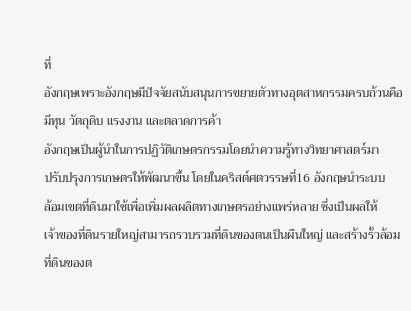ที่
อังกฤษเพราะอังกฤษมีปัจจัยสนับสนุนการขยายตัวทางอุตสาหกรรมครบถ้วนคือ
มีทุน วัตถุดิบ แรงงาน และตลาดการค้า
อังกฤษเป็นผู้นำในการปฏิวัติเกษตรกรรมโดยนำความรู้ทางวิทยาศาสตร์มา
ปรับปรุงการเกษตรให้พัฒนาขึ้น โดยในคริสต์ศตวรรษที่16 อังกฤษนำระบบ
ล้อมเขตที่ดินมาใช้เพื่อเพิ่มผลผลิตทางเกษตรอย่างแพร่หลาย ซึ่งเป็นผลให้
เจ้าของที่ดินรายใหญ่สามารถรวบรวมที่ดินของตนเป็นผืนใหญ่ และสร้างรั้วล้อม
ที่ดินของต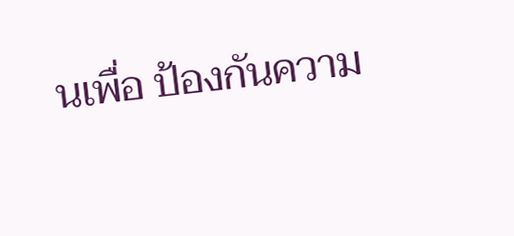นเพื่อ ป้องกันความ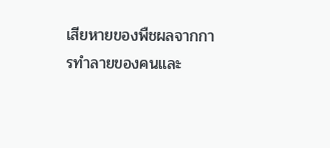เสียหายของพืชผลจากการทำลายของคนและ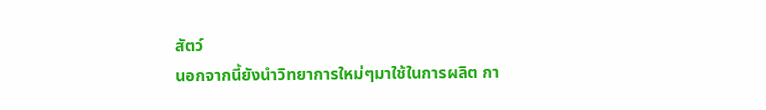สัตว์
นอกจากนี้ยังนำวิทยาการใหม่ๆมาใช้ในการผลิต กา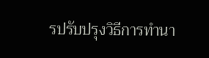รปรับปรุงวิธีการทำนา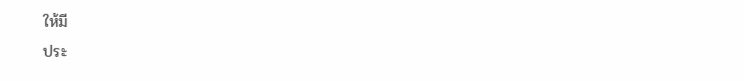ให้มี
ประ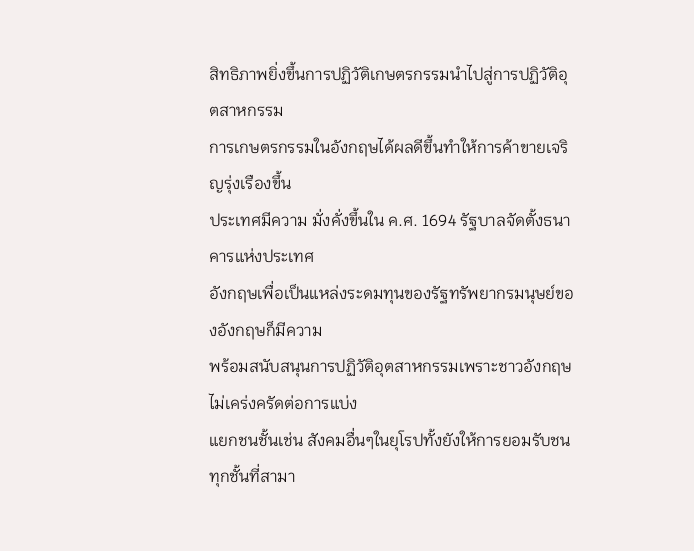สิทธิภาพยิ่งขึ้นการปฏิวัติเกษตรกรรมนำไปสู่การปฏิวัติอุตสาหกรรม
การเกษตรกรรมในอังกฤษได้ผลดีขึ้นทำให้การค้าขายเจริญรุ่งเรืองขึ้น
ประเทศมีความ มั่งคั่งขึ้นใน ค.ศ. 1694 รัฐบาลจัดตั้งธนาคารแห่งประเทศ
อังกฤษเพื่อเป็นแหล่งระดมทุนของรัฐทรัพยากรมนุษย์ของอังกฤษก็มีความ
พร้อมสนับสนุนการปฏิวัติอุตสาหกรรมเพราะชาวอังกฤษไม่เคร่งครัดต่อการแบ่ง
แยกชนชั้นเช่น สังคมอื่นๆในยุโรปทั้งยังให้การยอมรับชนทุกชั้นที่สามา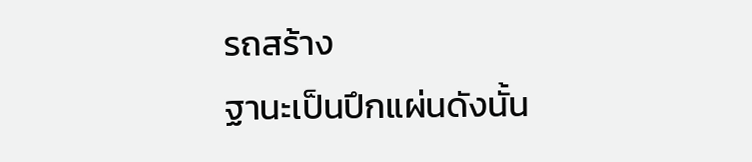รถสร้าง
ฐานะเป็นปึกแผ่นดังนั้น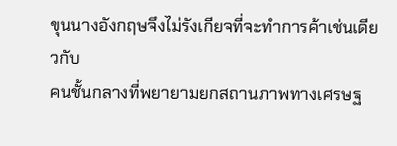ขุนนางอังกฤษจึงไม่รังเกียจที่จะทำการค้าเช่นเดียวกับ
คนชั้นกลางที่พยายามยกสถานภาพทางเศรษฐ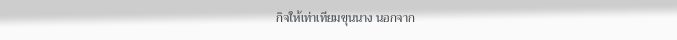กิจให้เท่าเทียมขุนนาง นอกจาก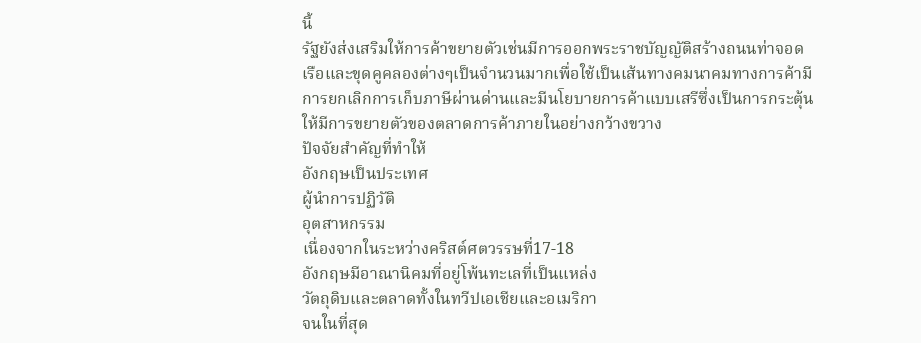นี้
รัฐยังส่งเสริมให้การค้าขยายตัวเช่นมีการออกพระราชบัญญัติสร้างถนนท่าจอด
เรือและขุดคูคลองต่างๆเป็นจำนวนมากเพื่อใช้เป็นเส้นทางคมนาคมทางการค้ามี
การยกเลิกการเก็บภาษีผ่านด่านและมีนโยบายการค้าแบบเสรีซึ่งเป็นการกระตุ้น
ให้มีการขยายตัวของตลาดการค้าภายในอย่างกว้างขวาง
ปัจจัยสำคัญที่ทำให้
อังกฤษเป็นประเทศ
ผู้นำการปฏิวัติ
อุตสาหกรรม
เนื่องจากในระหว่างคริสต์ศตวรรษที่17-18
อังกฤษมีอาณานิคมที่อยู่โพ้นทะเลที่เป็นแหล่ง
วัตถุดิบและตลาดทั้งในทวีปเอเชียและอเมริกา
จนในที่สุด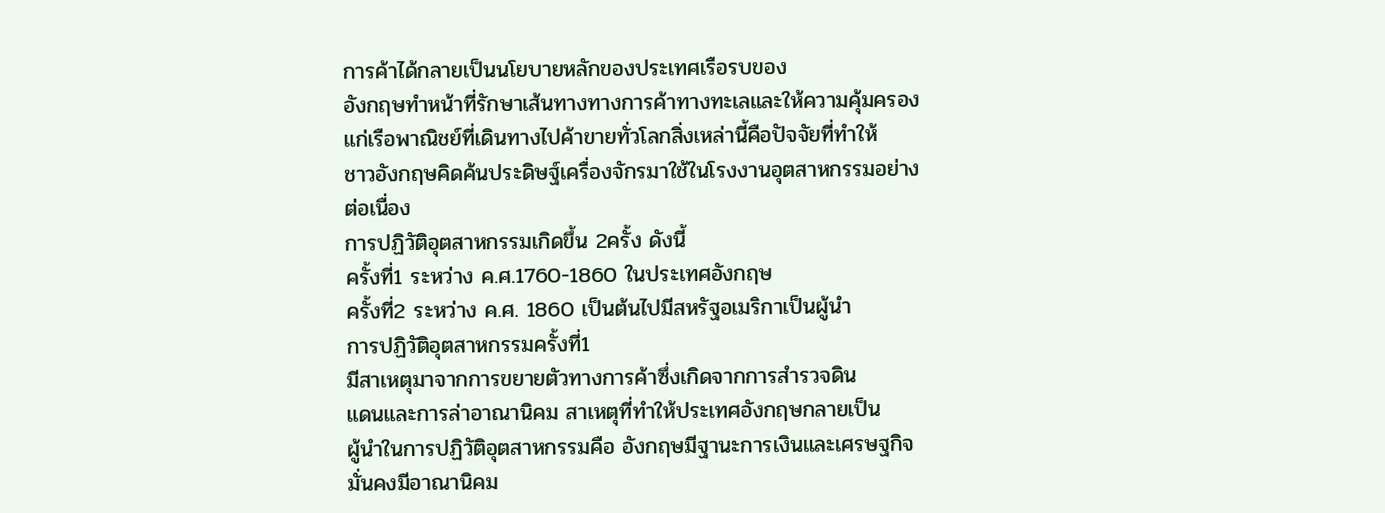การค้าได้กลายเป็นนโยบายหลักของประเทศเรือรบของ
อังกฤษทำหน้าที่รักษาเส้นทางทางการค้าทางทะเลและให้ความคุ้มครอง
แก่เรือพาณิชย์ที่เดินทางไปค้าขายทั่วโลกสิ่งเหล่านี้คือปัจจัยที่ทำให้
ชาวอังกฤษคิดค้นประดิษฐ์เครื่องจักรมาใช้ในโรงงานอุตสาหกรรมอย่าง
ต่อเนื่อง
การปฏิวัติอุตสาหกรรมเกิดขึ้น 2ครั้ง ดังนี้
ครั้งที่1 ระหว่าง ค.ศ.1760-1860 ในประเทศอังกฤษ
ครั้งที่2 ระหว่าง ค.ศ. 1860 เป็นต้นไปมีสหรัฐอเมริกาเป็นผู้นำ
การปฏิวัติอุตสาหกรรมครั้งที่1
มีสาเหตุมาจากการขยายตัวทางการค้าซึ่งเกิดจากการสำรวจดิน
แดนและการล่าอาณานิคม สาเหตุที่ทำให้ประเทศอังกฤษกลายเป็น
ผู้นำในการปฏิวัติอุตสาหกรรมคือ อังกฤษมีฐานะการเงินและเศรษฐกิจ
มั่นคงมีอาณานิคม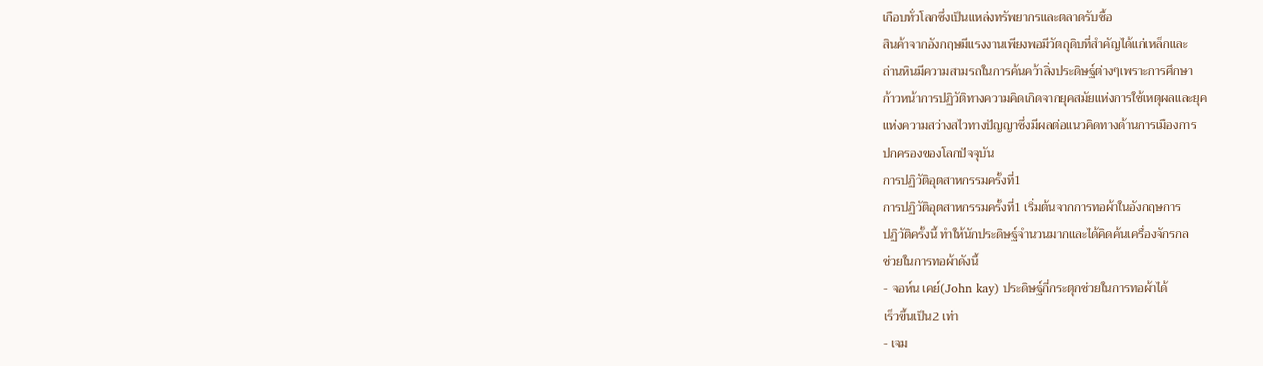เกือบทั่วโลกซึ่งเป็นแหล่งทรัพยากรและตลาดรับซื้อ
สินค้าจากอังกฤษมีแรงงานเพียงพอมีวัตถุดิบที่สำคัญได้แก่เหล็กและ
ถ่านหินมีความสามรถในการค้นคว้าสิ่งประดิษฐ์ต่างๆเพราะการศึกษา
ก้าวหน้าการปฏิวัติทางความคิดเกิดจากยุคสมัยแห่งการใช้เหตุผลและยุค
แห่งความสว่างสไวทางปัญญาซึ่งมีผลต่อแนวคิดทางด้านการเมืองการ
ปกครองของโลกปัจจุบัน
การปฏิวัติอุตสาหกรรมครั้งที่1
การปฏิวัติอุตสาหกรรมครั้งที่1 เริ่มต้นจากการทอผ้าในอังกฤษการ
ปฏิวัติครั้งนี้ ทำให้นักประดิษฐ์จำนวนมากและได้คิดค้นเครื่องจักรกล
ช่วยในการทอผ้าดังนี้
- จอห์น เคย์(John kay) ประดิษฐ์กี่กระตุกช่วยในการทอผ้าได้
เร็วขึ้นเป็น2 เท่า
- เจม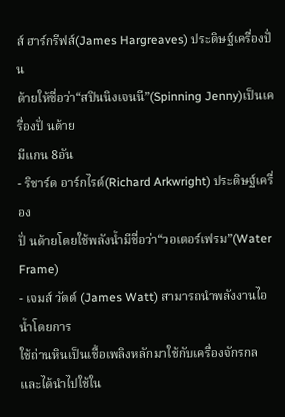ส์ ฮาร์กรีฟส์(James Hargreaves) ประดิษฐ์เครื่องปั่ น
ด้ายให้ชื่อว่า“สปินนิงเจนนี”(Spinning Jenny)เป็นเครื่องปั่ นด้าย
มีแกน 8อัน
- ริชาร์ด อาร์กไรต์(Richard Arkwright) ประดิษฐ์เครื่อง
ปั่ นด้ายโดยใช้พลังน้ำมีชื่อว่า“วอเตอร์เฟรม”(Water Frame)
- เจมส์ วัตต์ (James Watt) สามารถนำพลังงานไอน้ำโดยการ
ใช้ถ่านหินเป็นเชื้อเพลิงหลักมาใช้กับเครื่องจักรกลและได้นำไปใช้ใน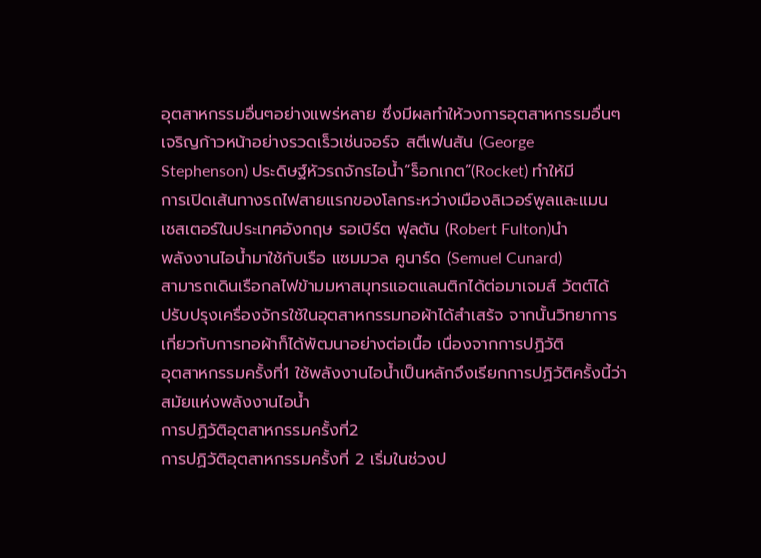อุตสาหกรรมอื่นๆอย่างแพร่หลาย ซึ่งมีผลทำให้วงการอุตสาหกรรมอื่นๆ
เจริญก้าวหน้าอย่างรวดเร็วเช่นจอร์จ สตีเฟนสัน (George
Stephenson) ประดิษฐ์หัวรถจักรไอน้ำ“ร็อกเกต”(Rocket) ทำให้มี
การเปิดเส้นทางรถไฟสายแรกของโลกระหว่างเมืองลิเวอร์พูลและแมน
เชสเตอร์ในประเทศอังกฤษ รอเบิร์ต ฟุลตัน (Robert Fulton)นำ
พลังงานไอน้ำมาใช้กับเรือ แซมมวล คูนาร์ด (Semuel Cunard)
สามารถเดินเรือกลไฟข้ามมหาสมุทรแอตแลนติกได้ต่อมาเจมส์ วัตต์ได้
ปรับปรุงเครื่องจักรใช้ในอุตสาหกรรมทอผ้าได้สำเสร้จ จากนั้นวิทยาการ
เกี่ยวกับการทอผ้าก็ได้พัฒนาอย่างต่อเนื้อ เนื่องจากการปฏิวัติ
อุตสาหกรรมครั้งที่1 ใช้พลังงานไอน้ำเป็นหลักจึงเรียกการปฏิวัติครั้งนี้ว่า
สมัยแห่งพลังงานไอน้ำ
การปฏิวัติอุตสาหกรรมครั้งที่2
การปฏิวัติอุตสาหกรรมครั้งที่ 2 เริ่มในช่วงป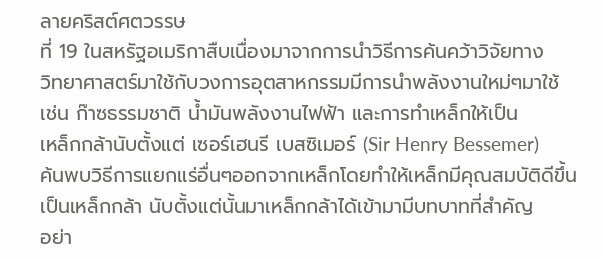ลายคริสต์ศตวรรษ
ที่ 19 ในสหรัฐอเมริกาสืบเนื่องมาจากการนำวิธีการค้นคว้าวิจัยทาง
วิทยาศาสตร์มาใช้กับวงการอุตสาหกรรมมีการนำพลังงานใหม่ๆมาใช้
เช่น ก๊าซธรรมชาติ น้ำมันพลังงานไฟฟ้า และการทำเหล็กให้เป็น
เหล็กกล้านับตั้งแต่ เซอร์เฮนรี เบสซิเมอร์ (Sir Henry Bessemer)
ค้นพบวิธีการแยกแร่อื่นๆออกจากเหล็กโดยทำให้เหล็กมีคุณสมบัติดีขึ้น
เป็นเหล็กกล้า นับตั้งแต่นั้นมาเหล็กกล้าได้เข้ามามีบทบาทที่สำคัญ
อย่า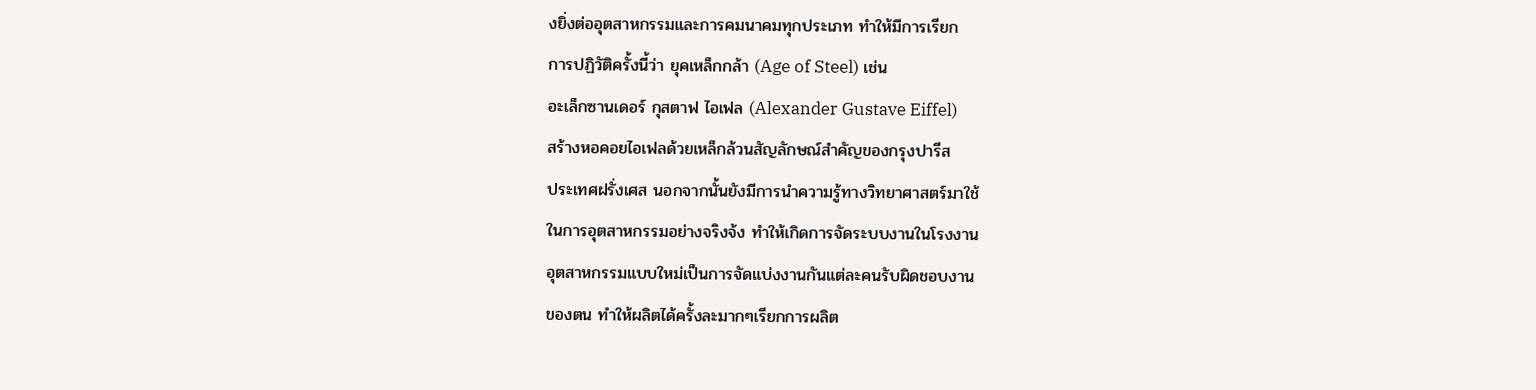งยิ่งต่ออุตสาหกรรมและการคมนาคมทุกประเภท ทำให้มีการเรียก
การปฏิวัติครั้งนี้ว่า ยุคเหล็กกล้า (Age of Steel) เช่น
อะเล็กซานเดอร์ กุสตาฟ ไอเฟล (Alexander Gustave Eiffel)
สร้างหอคอยไอเฟลด้วยเหล็กล้วนสัญลักษณ์สำคัญของกรุงปารีส
ประเทศฝรั่งเศส นอกจากนั้นยังมีการนำความรู้ทางวิทยาศาสตร์มาใช้
ในการอุตสาหกรรมอย่างจริงจ้ง ทำให้เกิดการจัดระบบงานในโรงงาน
อุตสาหกรรมแบบใหม่เป็นการจัดแบ่งงานกันแต่ละคนรับผิดชอบงาน
ของตน ทำให้ผลิตได้ครั้งละมากๆเรียกการผลิต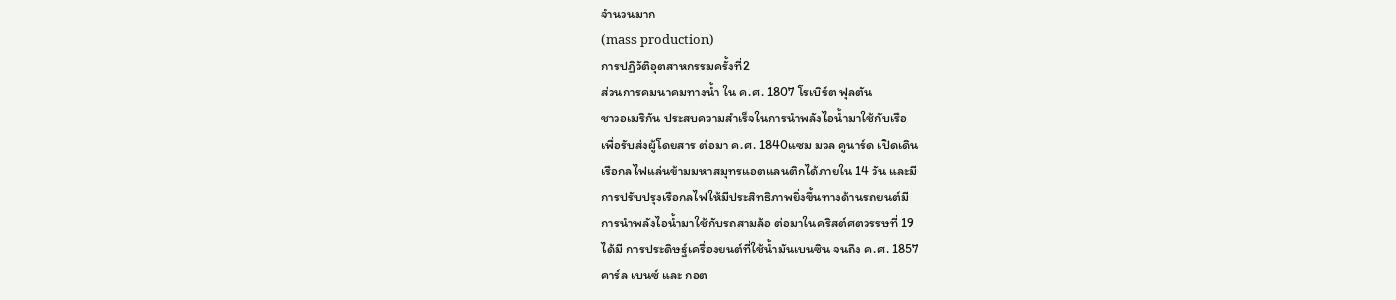จำนวนมาก
(mass production)
การปฏิวัติอุตสาหกรรมครั้งที่2
ส่วนการคมนาคมทางน้ำ ใน ค.ศ. 1807 โรเบิร์ต ฟุลตัน
ชาวอเมริกัน ประสบความสำเร็จในการนำพลังไอน้ำมาใช้กับเรือ
เพื่อรับส่งผู้โดยสาร ต่อมา ค.ศ. 1840แซม มวล คูนาร์ด เปิดเดิน
เรือกลไฟแล่นข้ามมหาสมุทรแอตแลนติกได้ภายใน 14 วัน และมี
การปรับปรุงเรือกลไฟให้มีประสิทธิภาพยิ่งขึ้นทางด้านรถยนต์มี
การนำพลังไอน้ำมาใช้กับรถสามล้อ ต่อมาในคริสต์ศตวรรษที่ 19
ได้มี การประดิษฐ์เครื่องยนต์ที่ใช้น้ำมันเบนซิน จนถึง ค.ศ. 1857
คาร์ล เบนซ์ และ กอต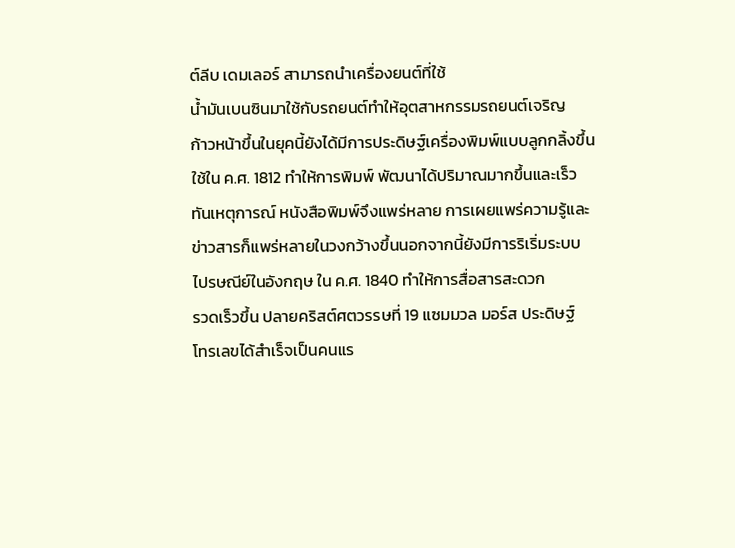ต์ลีบ เดมเลอร์ สามารถนำเครื่องยนต์ที่ใช้
น้ำมันเบนซินมาใช้กับรถยนต์ทำให้อุตสาหกรรมรถยนต์เจริญ
ก้าวหน้าขึ้นในยุคนี้ยังได้มีการประดิษฐ์เครื่องพิมพ์แบบลูกกลิ้งขึ้น
ใช้ใน ค.ศ. 1812 ทำให้การพิมพ์ พัฒนาได้ปริมาณมากขึ้นและเร็ว
ทันเหตุการณ์ หนังสือพิมพ์จึงแพร่หลาย การเผยแพร่ความรู้และ
ข่าวสารก็แพร่หลายในวงกว้างขึ้นนอกจากนี้ยังมีการริเริ่มระบบ
ไปรษณีย์ในอังกฤษ ใน ค.ศ. 1840 ทำให้การสื่อสารสะดวก
รวดเร็วขึ้น ปลายคริสต์ศตวรรษที่ 19 แซมมวล มอร์ส ประดิษฐ์
โทรเลขได้สำเร็จเป็นคนแร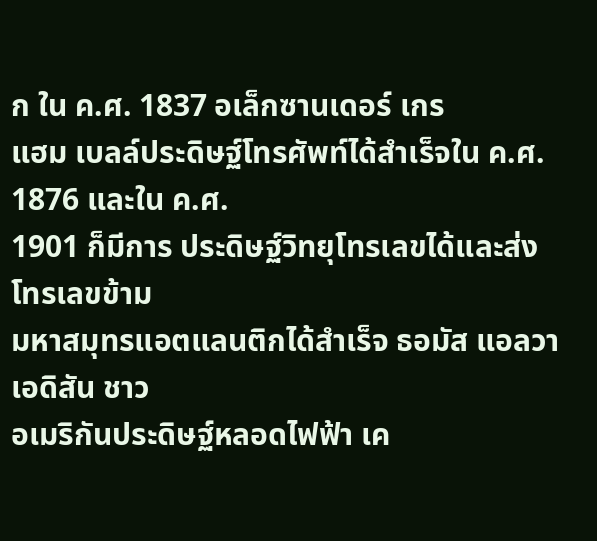ก ใน ค.ศ. 1837 อเล็กซานเดอร์ เกร
แฮม เบลล์ประดิษฐ์โทรศัพท์ได้สำเร็จใน ค.ศ. 1876 และใน ค.ศ.
1901 ก็มีการ ประดิษฐ์วิทยุโทรเลขได้และส่งโทรเลขข้าม
มหาสมุทรแอตแลนติกได้สำเร็จ ธอมัส แอลวา เอดิสัน ชาว
อเมริกันประดิษฐ์หลอดไฟฟ้า เค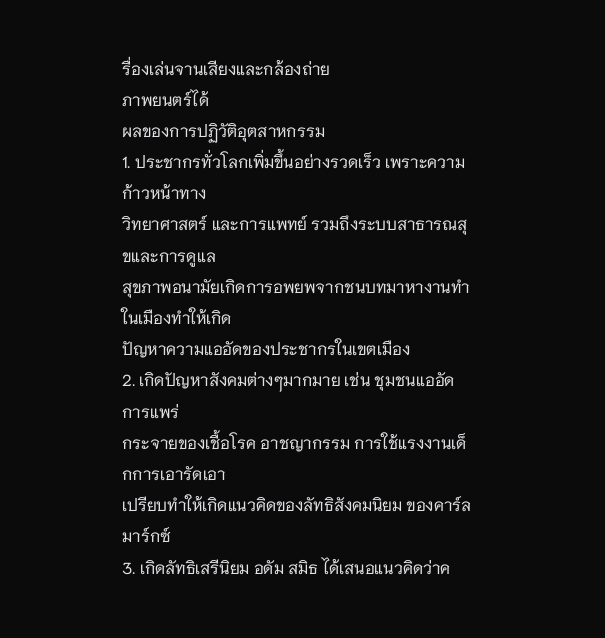รื่องเล่นจานเสียงและกล้องถ่าย
ภาพยนตร์ได้
ผลของการปฏิวัติอุตสาหกรรม
1. ประชากรทั่วโลกเพิ่มขึ้นอย่างรวดเร็ว เพราะความก้าวหน้าทาง
วิทยาศาสตร์ และการแพทย์ รวมถึงระบบสาธารณสุขและการดูแล
สุขภาพอนามัยเกิดการอพยพจากชนบทมาหางานทำในเมืองทำให้เกิด
ปัญหาความแออัดของประชากรในเขตเมือง
2. เกิดปัญหาสังคมต่างๆมากมาย เช่น ชุมชนแออัด การแพร่
กระจายของเชื้อโรค อาชญากรรม การใช้แรงงานเด็กการเอารัดเอา
เปรียบทำให้เกิดแนวคิดของลัทธิสังคมนิยม ของคาร์ล มาร์กซ์
3. เกิดลัทธิเสรีนิยม อดัม สมิธ ได้เสนอแนวคิดว่าค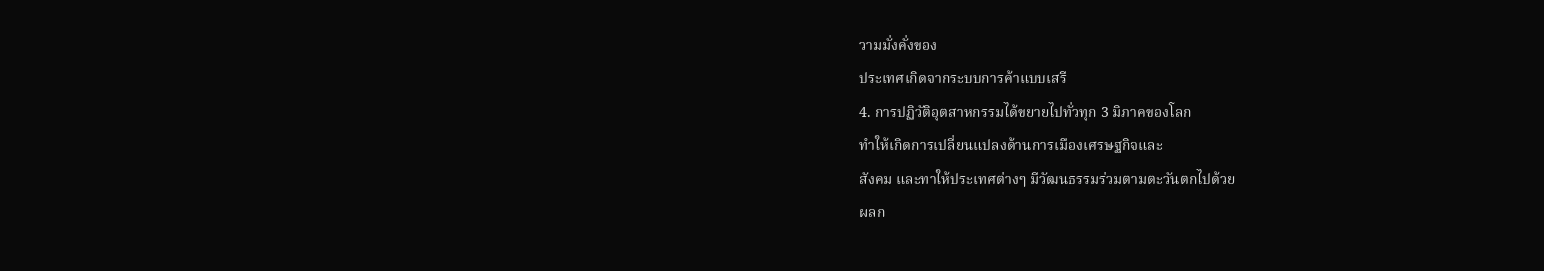วามมั่งคั่งของ
ประเทศเกิดจากระบบการค้าแบบเสรี
4. การปฏิวัติอุตสาหกรรมได้ขยายไปทั่วทุก 3 มิภาคของโลก
ทำให้เกิดการเปลี่ยนแปลงด้านการเมืองเศรษฐกิจและ
สังคม และทาให้ประเทศต่างๆ มีวัฒนธรรมร่วมตามตะวันตกไปด้วย
ผลก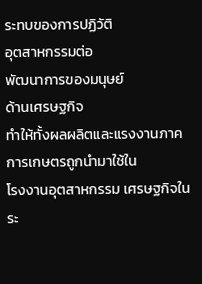ระทบของการปฏิวัติ
อุตสาหกรรมต่อ
พัฒนาการของมนุษย์
ด้านเศรษฐกิจ
ทำให้ทั้งผลผลิตและแรงงานภาคการเกษตรถูกนำมาใช้ใน
โรงงานอุตสาหกรรม เศรษฐกิจในระ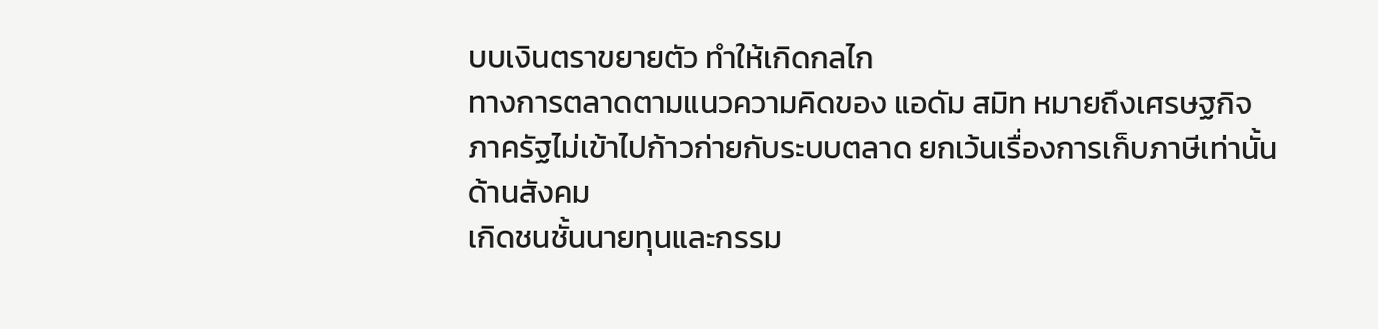บบเงินตราขยายตัว ทำให้เกิดกลไก
ทางการตลาดตามแนวความคิดของ แอดัม สมิท หมายถึงเศรษฐกิจ
ภาครัฐไม่เข้าไปก้าวก่ายกับระบบตลาด ยกเว้นเรื่องการเก็บภาษีเท่านั้น
ด้านสังคม
เกิดชนชั้นนายทุนและกรรม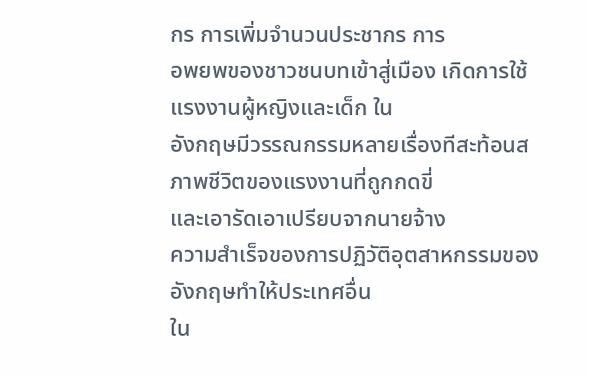กร การเพิ่มจำนวนประชากร การ
อพยพของชาวชนบทเข้าสู่เมือง เกิดการใช้แรงงานผู้หญิงและเด็ก ใน
อังกฤษมีวรรณกรรมหลายเรื่องทีสะท้อนสภาพชีวิตของแรงงานที่ถูกกดขี่
และเอารัดเอาเปรียบจากนายจ้าง
ความสำเร็จของการปฏิวัติอุตสาหกรรมของอังกฤษทำให้ประเทศอื่น
ใน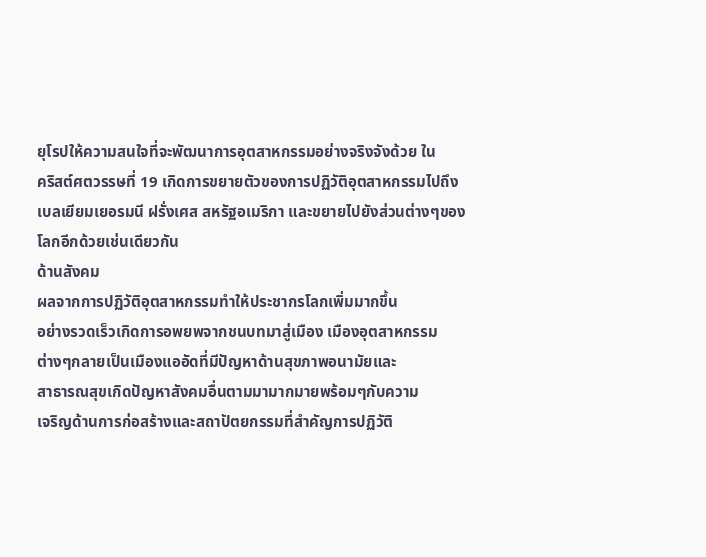ยุโรปให้ความสนใจที่จะพัฒนาการอุตสาหกรรมอย่างจริงจังด้วย ใน
คริสต์ศตวรรษที่ 19 เกิดการขยายตัวของการปฏิวัติอุตสาหกรรมไปถึง
เบลเยียมเยอรมนี ฝรั่งเศส สหรัฐอเมริกา และขยายไปยังส่วนต่างๆของ
โลกอีกด้วยเช่นเดียวกัน
ด้านสังคม
ผลจากการปฏิวัติอุตสาหกรรมทำให้ประชากรโลกเพิ่มมากขึ้น
อย่างรวดเร็วเกิดการอพยพจากชนบทมาสู่เมือง เมืองอุตสาหกรรม
ต่างๆกลายเป็นเมืองแออัดที่มีปัญหาด้านสุขภาพอนามัยและ
สาธารณสุขเกิดปัญหาสังคมอื่นตามมามากมายพร้อมๆกับความ
เจริญด้านการก่อสร้างและสถาปัตยกรรมที่สำคัญการปฏิวัติ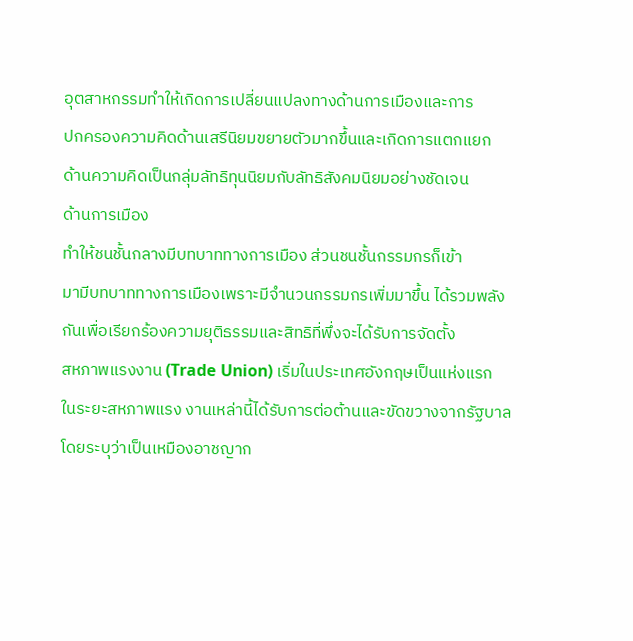อุตสาหกรรมทำให้เกิดการเปลี่ยนแปลงทางด้านการเมืองและการ
ปกครองความคิดด้านเสรีนิยมขยายตัวมากขึ้นและเกิดการแตกแยก
ด้านความคิดเป็นกลุ่มลัทธิทุนนิยมกับลัทธิสังคมนิยมอย่างชัดเจน
ด้านการเมือง
ทำให้ชนชั้นกลางมีบทบาททางการเมือง ส่วนชนชั้นกรรมกรก็เข้า
มามีบทบาททางการเมืองเพราะมีจำนวนกรรมกรเพิ่มมาขึ้น ได้รวมพลัง
กันเพื่อเรียกร้องความยุติธรรมและสิทธิที่พึ่งจะได้รับการจัดตั้ง
สหภาพแรงงาน (Trade Union) เริ่มในประเทศอังกฤษเป็นแห่งแรก
ในระยะสหภาพแรง งานเหล่านี้ได้รับการต่อต้านและขัดขวางจากรัฐบาล
โดยระบุว่าเป็นเหมืองอาชญาก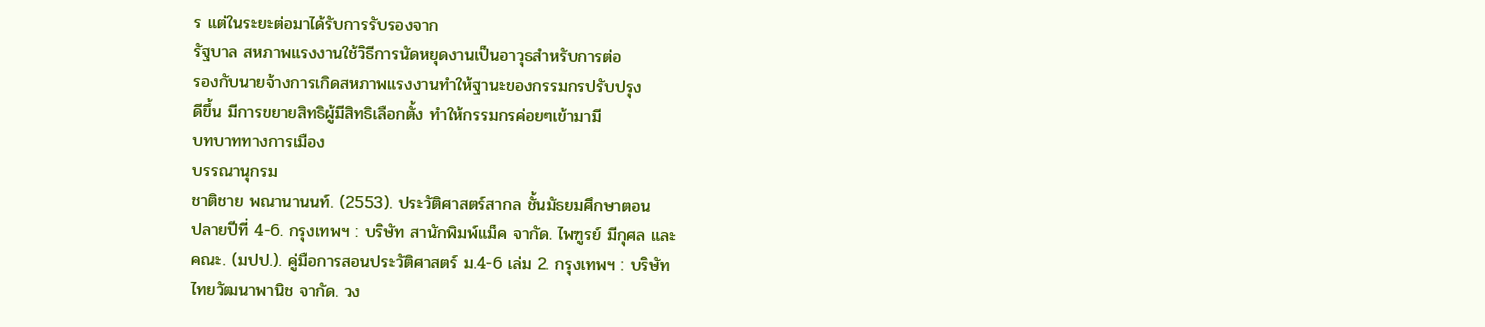ร แต่ในระยะต่อมาได้รับการรับรองจาก
รัฐบาล สหภาพแรงงานใช้วิธีการนัดหยุดงานเป็นอาวุธสำหรับการต่อ
รองกับนายจ้างการเกิดสหภาพแรงงานทำให้ฐานะของกรรมกรปรับปรุง
ดีขึ้น มีการขยายสิทธิผู้มีสิทธิเลือกตั้ง ทำให้กรรมกรค่อยๆเข้ามามี
บทบาททางการเมือง
บรรณานุกรม
ชาติชาย พณานานนท์. (2553). ประวัติศาสตร์สากล ชั้นมัธยมศึกษาตอน
ปลายปีที่ 4-6. กรุงเทพฯ : บริษัท สานักพิมพ์แม็ค จากัด. ไพฑูรย์ มีกุศล และ
คณะ. (มปป.). คู่มือการสอนประวัติศาสตร์ ม.4-6 เล่ม 2. กรุงเทพฯ : บริษัท
ไทยวัฒนาพานิช จากัด. วง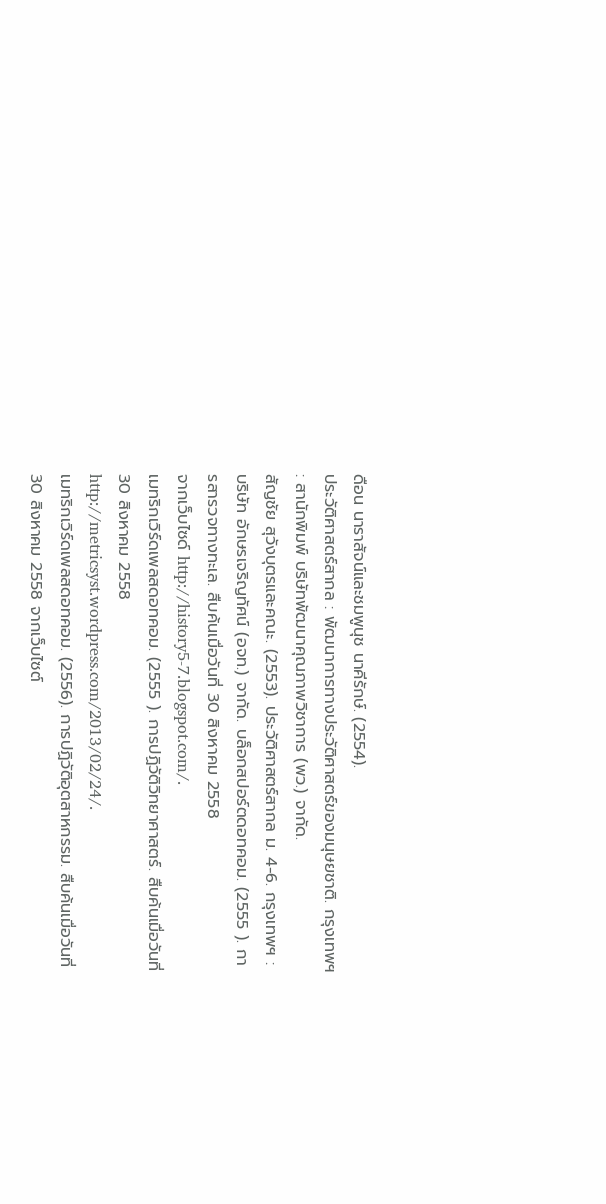ดือน นาราสัจน์และชมพูนุช นาคีรักษ์. (2554).
ประวัติศาสตร์สากล : พัฒนาการทางประวัติศาสตร์ของมนุษยชาติ. กรุงเทพฯ
: สานักพิมพ์ บริษัทพัฒนาคุณภาพวิชาการ (พว.) จากัด.
สัญชัย สุวังบุตรและคณะ. (2553). ประวัติศาสตร์สากล ม. 4-6. กรุงเทพฯ :
บริษัท อักษรเจริญทัศน์ (อจท.) จากัด. บล็อกสปอร์ตดอทคอม. (2555 ). กา
รสารวจทางทะเล. สืบค้นเมื่อวันที่ 30 สิงหาคม 2558
จากเว็บไซด์ http://history5-7.blogspot.com/.
เมทริกเวิร์ดเพลสดอทคอม. (2555 ). การปฏิวัติวิทยาศาสตร์. สืบค้นเมื่อวันที่
30 สิงหาคม 2558
http://metricsyst.wordpress.com/2013/02/24/.
เมทริกเวิร์ดเพลสดอทคอม. (2556). การปฏิวัติอุตสาหกรรม. สืบค้นเมื่อวันที่
30 สิงหาคม 2558 จากเว็บไซต์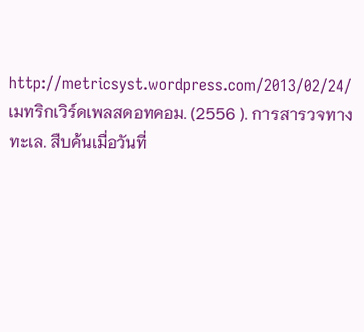http://metricsyst.wordpress.com/2013/02/24/
เมทริกเวิร์ดเพลสดอทคอม. (2556 ). การสารวจทางทะเล. สืบค้นเมื่อวันที่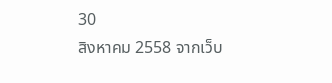30
สิงหาคม 2558 จากเว็บ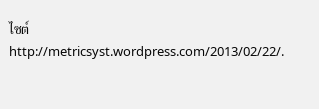ไซต์
http://metricsyst.wordpress.com/2013/02/22/.